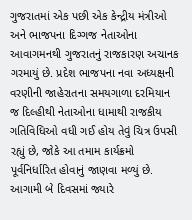ગુજરાતમાં એક પછી એક કેન્દ્રીય મંત્રીઓ અને ભાજપના દિગ્ગજ નેતાઓના આવાગમનથી ગુજરાતનું રાજકારણ અચાનક ગરમાયું છે. પ્રદેશ ભાજપના નવા અધ્યક્ષની વરણીની જાહેરાતના સમયગાળા દરમિયાન જ દિલ્હીથી નેતાઓના ધામાથી રાજકીય ગતિવિધિઓ વધી ગઈ હોય તેવું ચિત્ર ઉપસી રહ્યું છે, જોકે આ તમામ કાર્યક્રમો પૂર્વનિર્ધારિત હોવાનું જાણવા મળ્યું છે.
આગામી બે દિવસમાં જ્યારે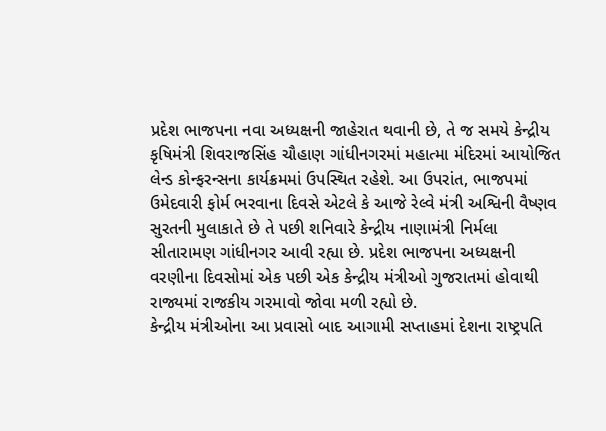પ્રદેશ ભાજપના નવા અધ્યક્ષની જાહેરાત થવાની છે, તે જ સમયે કેન્દ્રીય કૃષિમંત્રી શિવરાજસિંહ ચૌહાણ ગાંધીનગરમાં મહાત્મા મંદિરમાં આયોજિત લેન્ડ કોન્ફરન્સના કાર્યક્રમમાં ઉપસ્થિત રહેશે. આ ઉપરાંત, ભાજપમાં ઉમેદવારી ફોર્મ ભરવાના દિવસે એટલે કે આજે રેલ્વે મંત્રી અશ્વિની વૈષ્ણવ સુરતની મુલાકાતે છે તે પછી શનિવારે કેન્દ્રીય નાણામંત્રી નિર્મલા સીતારામણ ગાંધીનગર આવી રહ્યા છે. પ્રદેશ ભાજપના અધ્યક્ષની વરણીના દિવસોમાં એક પછી એક કેન્દ્રીય મંત્રીઓ ગુજરાતમાં હોવાથી રાજ્યમાં રાજકીય ગરમાવો જોવા મળી રહ્યો છે.
કેન્દ્રીય મંત્રીઓના આ પ્રવાસો બાદ આગામી સપ્તાહમાં દેશના રાષ્ટ્રપતિ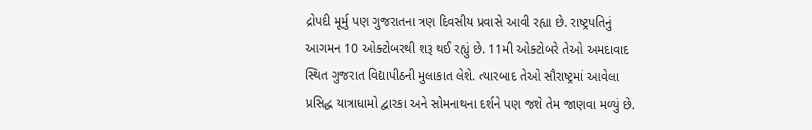દ્રોપદી મૂર્મુ પણ ગુજરાતના ત્રણ દિવસીય પ્રવાસે આવી રહ્યા છે. રાષ્ટ્રપતિનું આગમન 10 ઓક્ટોબરથી શરૂ થઈ રહ્યું છે. 11મી ઓક્ટોબરે તેઓ અમદાવાદ સ્થિત ગુજરાત વિદ્યાપીઠની મુલાકાત લેશે. ત્યારબાદ તેઓ સૌરાષ્ટ્રમાં આવેલા પ્રસિદ્ધ યાત્રાધામો દ્વારકા અને સોમનાથના દર્શને પણ જશે તેમ જાણવા મળ્યું છે.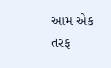આમ એક તરફ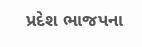પ્રદેશ ભાજપના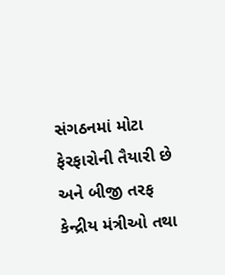સંગઠનમાં મોટા ફેરફારોની તૈયારી છે અને બીજી તરફ કેન્દ્રીય મંત્રીઓ તથા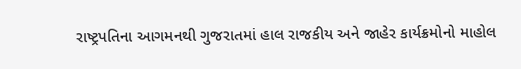રાષ્ટ્રપતિના આગમનથી ગુજરાતમાં હાલ રાજકીય અને જાહેર કાર્યક્રમોનો માહોલ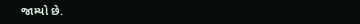જામ્યો છે.